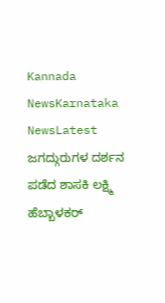Kannada NewsKarnataka NewsLatest
ಜಗದ್ಗುರುಗಳ ದರ್ಶನ ಪಡೆದ ಶಾಸಕಿ ಲಕ್ಷ್ಮಿ ಹೆಬ್ಬಾಳಕರ್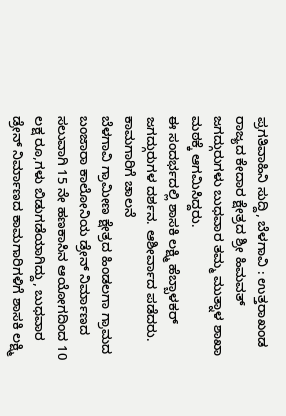ಪ್ರಗತಿವಾಹಿನಿ ಸುದ್ದಿ, ಬೆಳಗಾವಿ : ಉತ್ತರಾಖಂಡ ರಾಜ್ಯದ ಕೇದಾರ ಕ್ಷೇತ್ರದ ಶ್ರೀ ಹಿಮವತ್ ಜಗದ್ಗುರುಗಳು ಬುಧವಾರ ತಮ್ಮ ಮುತ್ನಾಳ ಶಾಖಾ ಮಠಕ್ಕೆ ಆಗಮಿಸಿದ್ದರು.
ಈ ಸಂದರ್ಭದಲ್ಲಿ ಶಾಸಕಿ ಲಕ್ಷ್ಮಿ ಹೆಬ್ಬಾಳಕರ್ ಜಗದ್ಗುರುಗಳ ದರ್ಶನ. ಆಶೀರ್ವಾದ ಪಡೆದರು.
ಕಾಮಗಾರಿಗೆ ಚಾಲನೆ
ಬೆಳಗಾವಿ ಗ್ರಾಮೀಣ ಕ್ಷೇತ್ರದ ಹಿಂಡಲಗಾ ಗ್ರಾಮದ ಬಂಜಾರಾ ಕಾಲೋನಿಯ ಡ್ರೇನ್ ನಿರ್ಮಾಣದ ಸಲುವಾಗಿ 15 ನೇ ಹಣಕಾಸಿನ ಆಯೋಗದಿಂದ 10 ಲಕ್ಷ ರೂ,ಗಳು ಬಿಡುಗಡೆಯಾಗಿದ್ದು, ಬುಧವಾರ ಡ್ರೇನ್ ನಿರ್ಮಾಣದ ಕಾಮಗಾರಿಗಳಿಗೆ ಶಾಸಕಿ ಲಕ್ಷ್ಮಿ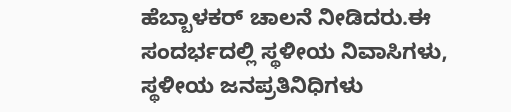ಹೆಬ್ಬಾಳಕರ್ ಚಾಲನೆ ನೀಡಿದರು.ಈ ಸಂದರ್ಭದಲ್ಲಿ ಸ್ಥಳೀಯ ನಿವಾಸಿಗಳು, ಸ್ಥಳೀಯ ಜನಪ್ರತಿನಿಧಿಗಳು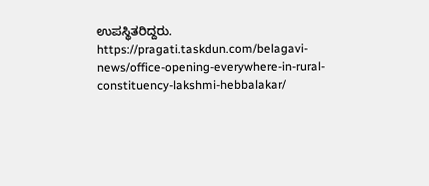ಉಪಸ್ಥಿತರಿದ್ದರು.
https://pragati.taskdun.com/belagavi-news/office-opening-everywhere-in-rural-constituency-lakshmi-hebbalakar/